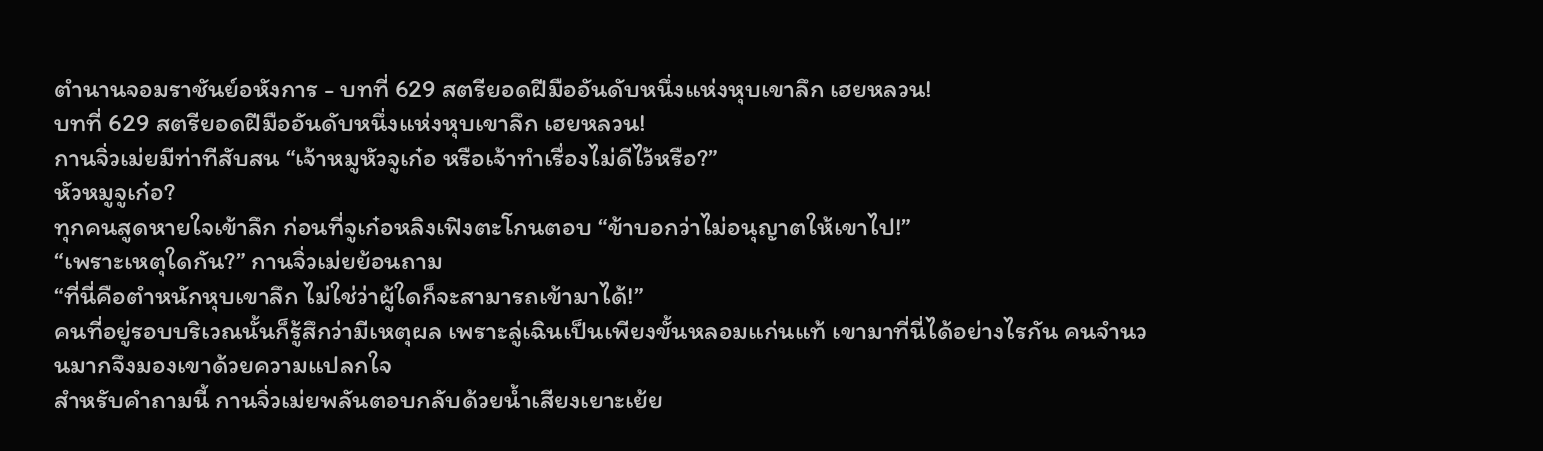ตำนานจอมราชันย์อหังการ - บทที่ 629 สตรียอดฝีมืออันดับหนึ่งแห่งหุบเขาลึก เฮยหลวน!
บทที่ 629 สตรียอดฝีมืออันดับหนึ่งแห่งหุบเขาลึก เฮยหลวน!
กานจิ่วเม่ยมีท่าทีสับสน “เจ้าหมูหัวจูเก๋อ หรือเจ้าทำเรื่องไม่ดีไว้หรือ?”
หัวหมูจูเก๋อ?
ทุกคนสูดหายใจเข้าลึก ก่อนที่จูเก๋อหลิงเฟิงตะโกนตอบ “ข้าบอกว่าไม่อนุญาตให้เขาไป!”
“เพราะเหตุใดกัน?” กานจิ่วเม่ยย้อนถาม
“ที่นี่คือตำหนักหุบเขาลึก ไม่ใช่ว่าผู้ใดก็จะสามารถเข้ามาได้!”
คนที่อยู่รอบบริเวณนั้นก็รู้สึกว่ามีเหตุผล เพราะลู่เฉินเป็นเพียงขั้นหลอมแก่นแท้ เขามาที่นี่ได้อย่างไรกัน คนจำนวนมากจึงมองเขาด้วยความแปลกใจ
สำหรับคำถามนี้ กานจิ่วเม่ยพลันตอบกลับด้วยน้ำเสียงเยาะเย้ย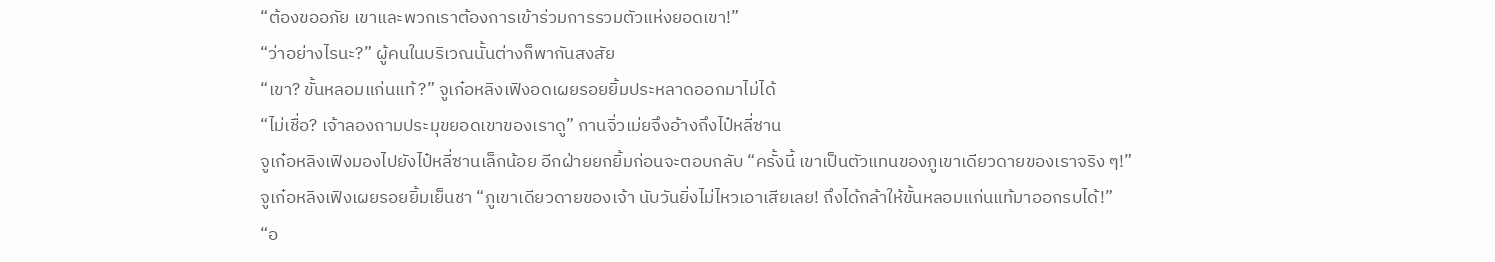“ต้องขออภัย เขาและพวกเราต้องการเข้าร่วมการรวมตัวแห่งยอดเขา!”
“ว่าอย่างไรนะ?” ผู้คนในบริเวณนั้นต่างก็พากันสงสัย
“เขา? ขั้นหลอมแก่นแท้?” จูเก๋อหลิงเฟิงอดเผยรอยยิ้มประหลาดออกมาไม่ได้
“ไม่เชื่อ? เจ้าลองถามประมุขยอดเขาของเราดู” กานจิ่วเม่ยจึงอ้างถึงไป๋หลี่ซาน
จูเก๋อหลิงเฟิงมองไปยังไป๋หลี่ซานเล็กน้อย อีกฝ่ายยกยิ้มก่อนจะตอบกลับ “ครั้งนี้ เขาเป็นตัวแทนของภูเขาเดียวดายของเราจริง ๆ!”
จูเก๋อหลิงเฟิงเผยรอยยิ้มเย็นชา “ภูเขาเดียวดายของเจ้า นับวันยิ่งไม่ไหวเอาเสียเลย! ถึงได้กล้าให้ขั้นหลอมแก่นแท้มาออกรบได้!”
“อ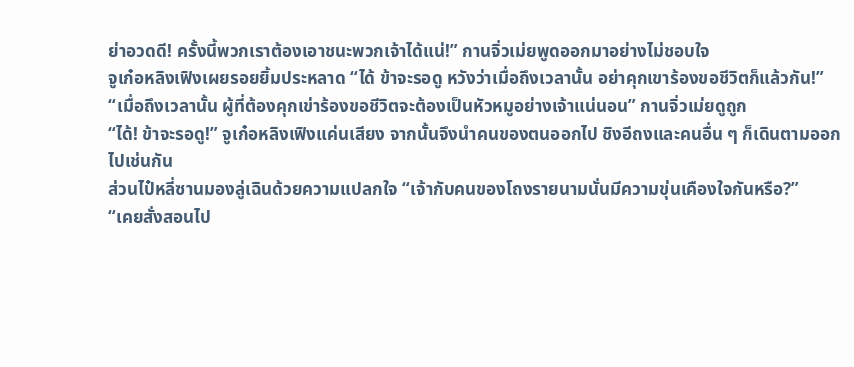ย่าอวดดี! ครั้งนี้พวกเราต้องเอาชนะพวกเจ้าได้แน่!” กานจิ่วเม่ยพูดออกมาอย่างไม่ชอบใจ
จูเก๋อหลิงเฟิงเผยรอยยิ้มประหลาด “ได้ ข้าจะรอดู หวังว่าเมื่อถึงเวลานั้น อย่าคุกเขาร้องขอชีวิตก็แล้วกัน!”
“เมื่อถึงเวลานั้น ผู้ที่ต้องคุกเข่าร้องขอชีวิตจะต้องเป็นหัวหมูอย่างเจ้าแน่นอน” กานจิ่วเม่ยดูถูก
“ได้! ข้าจะรอดู!” จูเก๋อหลิงเฟิงแค่นเสียง จากนั้นจึงนำคนของตนออกไป ชิงอีถงและคนอื่น ๆ ก็เดินตามออกไปเช่นกัน
ส่วนไป๋หลี่ซานมองลู่เฉินด้วยความแปลกใจ “เจ้ากับคนของโถงรายนามนั่นมีความขุ่นเคืองใจกันหรือ?”
“เคยสั่งสอนไป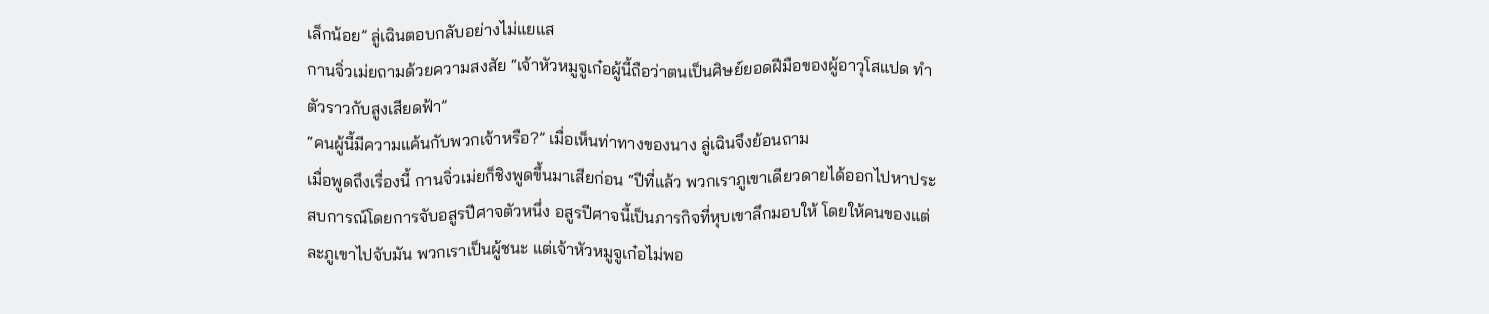เล็กน้อย” ลู่เฉินตอบกลับอย่างไม่แยแส
กานจิ่วเม่ยถามด้วยความสงสัย “เจ้าหัวหมูจูเก๋อผู้นี้ถือว่าตนเป็นศิษย์ยอดฝีมือของผู้อาวุโสแปด ทำตัวราวกับสูงเสียดฟ้า”
“คนผู้นี้มีความแค้นกับพวกเจ้าหรือ?” เมื่อเห็นท่าทางของนาง ลู่เฉินจึงย้อนถาม
เมื่อพูดถึงเรื่องนี้ กานจิ่วเม่ยก็ชิงพูดขึ้นมาเสียก่อน “ปีที่แล้ว พวกเราภูเขาเดียวดายได้ออกไปหาประสบการณ์โดยการจับอสูรปีศาจตัวหนึ่ง อสูรปีศาจนี้เป็นภารกิจที่หุบเขาลึกมอบให้ โดยให้คนของแต่ละภูเขาไปจับมัน พวกเราเป็นผู้ชนะ แต่เจ้าหัวหมูจูเก๋อไม่พอ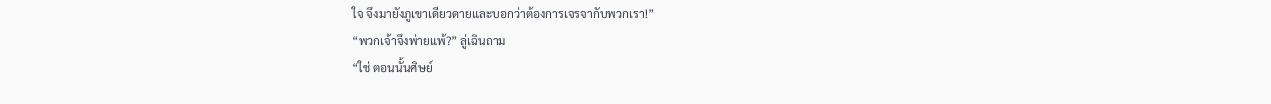ใจ จึงมายังภูเขาเดียวดายและบอกว่าต้องการเจรจากับพวกเรา!”
“พวกเจ้าจึงพ่ายแพ้?” ลู่เฉินถาม
“ใช่ ตอนนั้นศิษย์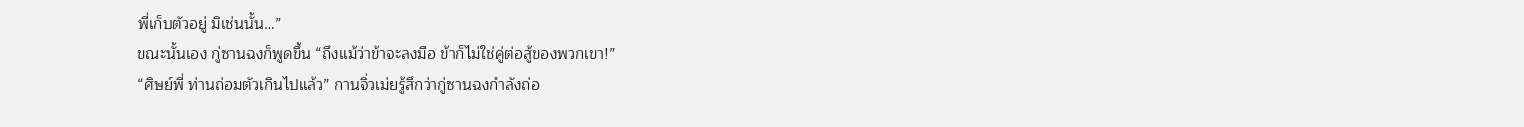พี่เก็บตัวอยู่ มิเช่นนั้น…”
ขณะนั้นเอง กู่ซานฉงก็พูดขึ้น “ถึงแม้ว่าข้าจะลงมือ ข้าก็ไม่ใช่คู่ต่อสู้ของพวกเขา!”
“ศิษย์พี่ ท่านถ่อมตัวเกินไปแล้ว” กานจิ่วเม่ยรู้สึกว่ากู่ซานฉงกำลังถ่อ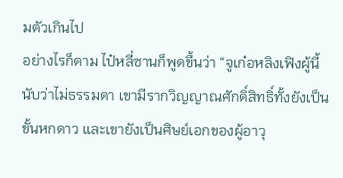มตัวเกินไป
อย่างไรก็ตาม ไป๋หลี่ซานก็พูดขึ้นว่า “จูเก๋อหลิงเฟิงผู้นี้นับว่าไม่ธรรมดา เขามีรากวิญญาณศักดิ์สิทธิ์ทั้งยังเป็นขั้นหกดาว และเขายังเป็นศิษย์เอกของผู้อาวุ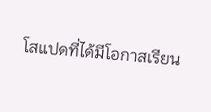โสแปดที่ได้มีโอกาสเรียน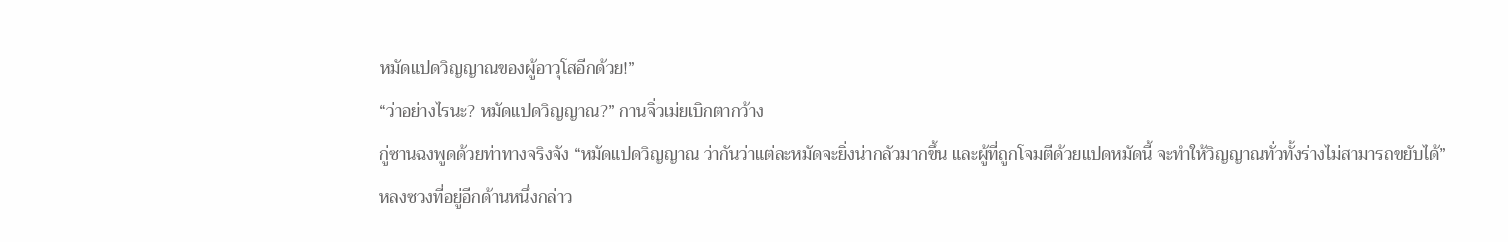หมัดแปดวิญญาณของผู้อาวุโสอีกด้วย!”
“ว่าอย่างไรนะ? หมัดแปดวิญญาณ?” กานจิ่วเม่ยเบิกตากว้าง
กู่ซานฉงพูดด้วยท่าทางจริงจัง “หมัดแปดวิญญาณ ว่ากันว่าแต่ละหมัดจะยิ่งน่ากลัวมากขึ้น และผู้ที่ถูกโจมตีด้วยแปดหมัดนี้ จะทำให้วิญญาณทั่วทั้งร่างไม่สามารถขยับได้”
หลงซวงที่อยู่อีกด้านหนึ่งกล่าว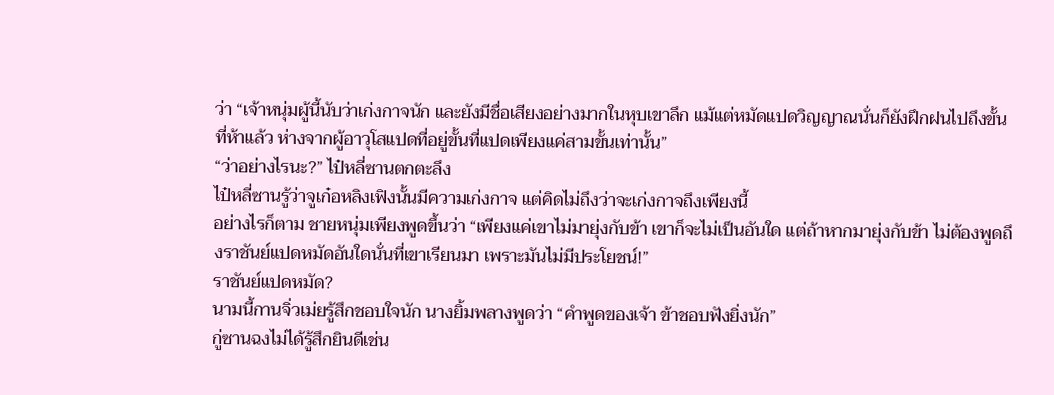ว่า “เจ้าหนุ่มผู้นี้นับว่าเก่งกาจนัก และยังมีชื่อเสียงอย่างมากในหุบเขาลึก แม้แต่หมัดแปดวิญญาณนั่นก็ยังฝึกฝนไปถึงขั้นที่ห้าแล้ว ห่างจากผู้อาวุโสแปดที่อยู่ขั้นที่แปดเพียงแค่สามขั้นเท่านั้น”
“ว่าอย่างไรนะ?” ไป๋หลี่ซานตกตะลึง
ไป๋หลี่ซานรู้ว่าจูเก๋อหลิงเฟิงนั้นมีความเก่งกาจ แต่คิดไม่ถึงว่าจะเก่งกาจถึงเพียงนี้
อย่างไรก็ตาม ชายหนุ่มเพียงพูดขึ้นว่า “เพียงแค่เขาไม่มายุ่งกับข้า เขาก็จะไม่เป็นอันใด แต่ถ้าหากมายุ่งกับข้า ไม่ต้องพูดถึงราชันย์แปดหมัดอันใดนั่นที่เขาเรียนมา เพราะมันไม่มีประโยชน์!”
ราชันย์แปดหมัด?
นามนี้กานจิ่วเม่ยรู้สึกชอบใจนัก นางยิ้มพลางพูดว่า “คำพูดของเจ้า ข้าชอบฟังยิ่งนัก”
กู่ซานฉงไม่ได้รู้สึกยินดีเช่น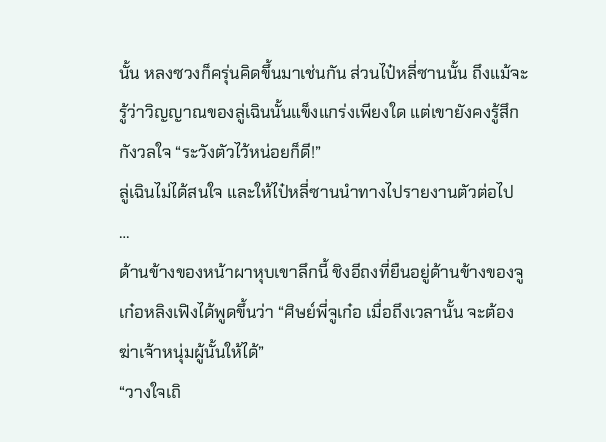นั้น หลงซวงก็ครุ่นคิดขึ้นมาเช่นกัน ส่วนไป๋หลี่ซานนั้น ถึงแม้จะรู้ว่าวิญญาณของลู่เฉินนั้นแข็งแกร่งเพียงใด แต่เขายังคงรู้สึกกังวลใจ “ระวังตัวไว้หน่อยก็ดี!”
ลู่เฉินไม่ได้สนใจ และให้ไป๋หลี่ซานนำทางไปรายงานตัวต่อไป
…
ด้านข้างของหน้าผาหุบเขาลึกนี้ ชิงอีถงที่ยืนอยู่ด้านข้างของจูเก๋อหลิงเฟิงได้พูดขึ้นว่า “ศิษย์พี่จูเก๋อ เมื่อถึงเวลานั้น จะต้องฆ่าเจ้าหนุ่มผู้นั้นให้ได้”
“วางใจเถิ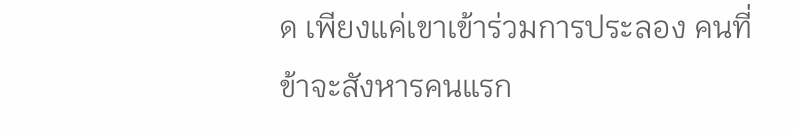ด เพียงแค่เขาเข้าร่วมการประลอง คนที่ข้าจะสังหารคนแรก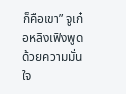ก็คือเขา” จูเก๋อหลิงเฟิงพูดด้วยความมั่นใจ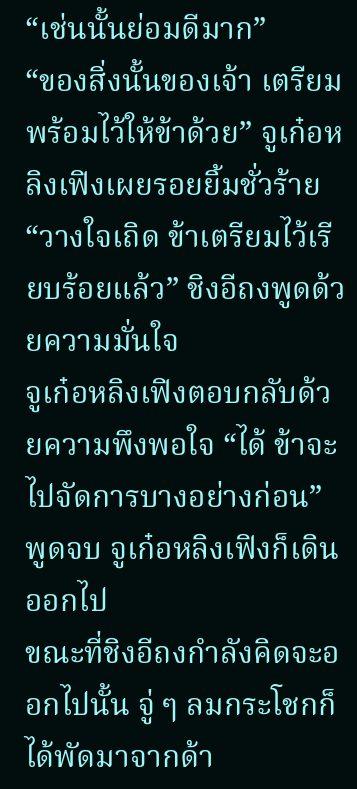“เช่นนั้นย่อมดีมาก”
“ของสิ่งนั้นของเจ้า เตรียมพร้อมไว้ให้ข้าด้วย” จูเก๋อหลิงเฟิงเผยรอยยิ้มชั่วร้าย
“วางใจเถิด ข้าเตรียมไว้เรียบร้อยแล้ว” ชิงอีถงพูดด้วยความมั่นใจ
จูเก๋อหลิงเฟิงตอบกลับด้วยความพึงพอใจ “ได้ ข้าจะไปจัดการบางอย่างก่อน”
พูดจบ จูเก๋อหลิงเฟิงก็เดินออกไป
ขณะที่ชิงอีถงกำลังคิดจะออกไปนั้น จู่ ๆ ลมกระโชกก็ได้พัดมาจากด้า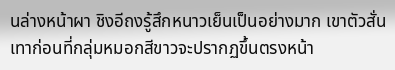นล่างหน้าผา ชิงอีถงรู้สึกหนาวเย็นเป็นอย่างมาก เขาตัวสั่นเทาก่อนที่กลุ่มหมอกสีขาวจะปรากฏขึ้นตรงหน้า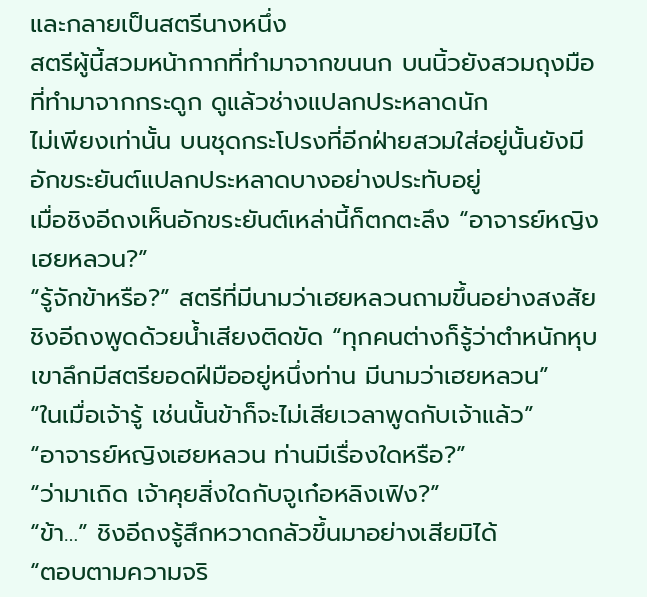และกลายเป็นสตรีนางหนึ่ง
สตรีผู้นี้สวมหน้ากากที่ทำมาจากขนนก บนนิ้วยังสวมถุงมือที่ทำมาจากกระดูก ดูแล้วช่างแปลกประหลาดนัก
ไม่เพียงเท่านั้น บนชุดกระโปรงที่อีกฝ่ายสวมใส่อยู่นั้นยังมีอักขระยันต์แปลกประหลาดบางอย่างประทับอยู่
เมื่อชิงอีถงเห็นอักขระยันต์เหล่านี้ก็ตกตะลึง “อาจารย์หญิงเฮยหลวน?”
“รู้จักข้าหรือ?” สตรีที่มีนามว่าเฮยหลวนถามขึ้นอย่างสงสัย
ชิงอีถงพูดด้วยน้ำเสียงติดขัด “ทุกคนต่างก็รู้ว่าตำหนักหุบเขาลึกมีสตรียอดฝีมืออยู่หนึ่งท่าน มีนามว่าเฮยหลวน”
“ในเมื่อเจ้ารู้ เช่นนั้นข้าก็จะไม่เสียเวลาพูดกับเจ้าแล้ว”
“อาจารย์หญิงเฮยหลวน ท่านมีเรื่องใดหรือ?”
“ว่ามาเถิด เจ้าคุยสิ่งใดกับจูเก๋อหลิงเฟิง?”
“ข้า…” ชิงอีถงรู้สึกหวาดกลัวขึ้นมาอย่างเสียมิได้
“ตอบตามความจริ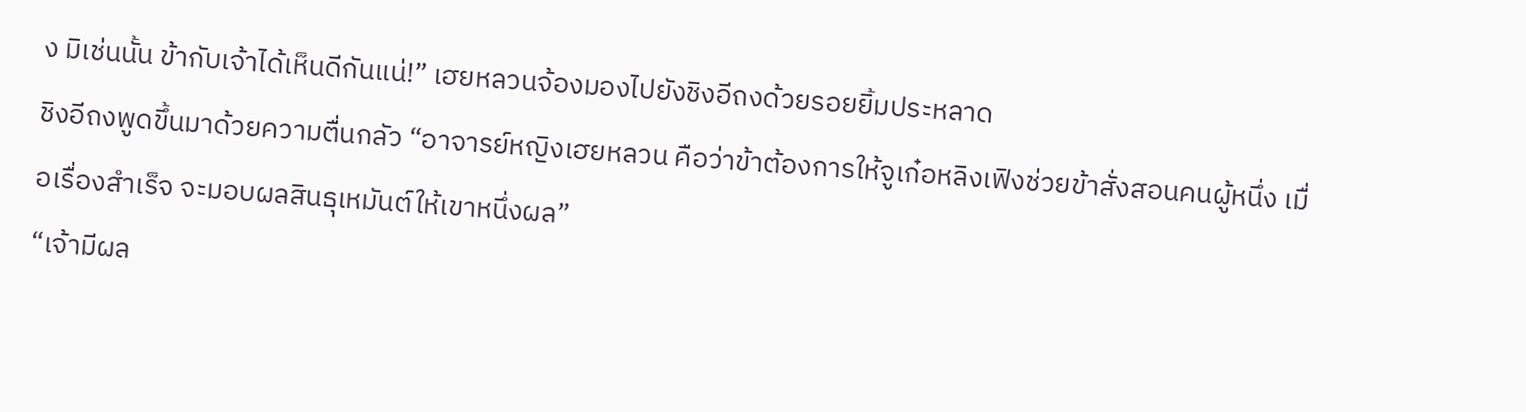ง มิเช่นนั้น ข้ากับเจ้าได้เห็นดีกันแน่!” เฮยหลวนจ้องมองไปยังชิงอีถงด้วยรอยยิ้มประหลาด
ชิงอีถงพูดขึ้นมาด้วยความตื่นกลัว “อาจารย์หญิงเฮยหลวน คือว่าข้าต้องการให้จูเก๋อหลิงเฟิงช่วยข้าสั่งสอนคนผู้หนึ่ง เมื่อเรื่องสำเร็จ จะมอบผลสินธุเหมันต์ให้เขาหนึ่งผล”
“เจ้ามีผล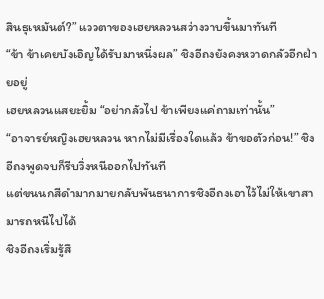สินธุเหมันต์?” แววตาของเฮยหลวนสว่างวาบขึ้นมาทันที
“ข้า ข้าเคยบังเอิญได้รับมาหนึ่งผล” ชิงอีถงยังคงหวาดกลัวอีกฝ่ายอยู่
เฮยหลวนแสยะยิ้ม “อย่ากลัวไป ข้าเพียงแค่ถามเท่านั้น”
“อาจารย์หญิงเฮยหลวน หากไม่มีเรื่องใดแล้ว ข้าขอตัวก่อน!” ชิงอีถงพูดจบก็รีบวิ่งหนีออกไปทันที
แต่ขนนกสีดำมากมายกลับพันธนาการชิงอีถงเอาไว้ไม่ให้เขาสามารถหนีไปได้
ชิงอีถงเริ่มรู้สึ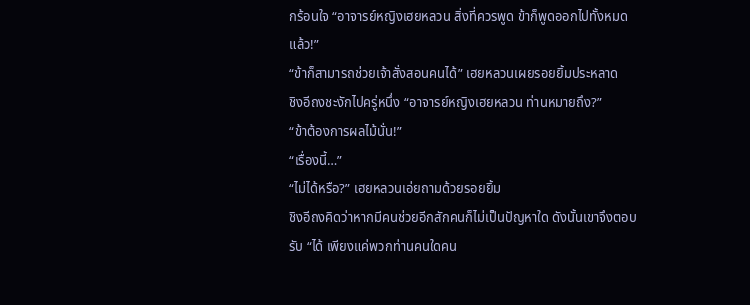กร้อนใจ “อาจารย์หญิงเฮยหลวน สิ่งที่ควรพูด ข้าก็พูดออกไปทั้งหมดแล้ว!”
“ข้าก็สามารถช่วยเจ้าสั่งสอนคนได้” เฮยหลวนเผยรอยยิ้มประหลาด
ชิงอีถงชะงักไปครู่หนึ่ง “อาจารย์หญิงเฮยหลวน ท่านหมายถึง?”
“ข้าต้องการผลไม้นั่น!”
“เรื่องนี้…”
“ไม่ได้หรือ?” เฮยหลวนเอ่ยถามด้วยรอยยิ้ม
ชิงอีถงคิดว่าหากมีคนช่วยอีกสักคนก็ไม่เป็นปัญหาใด ดังนั้นเขาจึงตอบรับ “ได้ เพียงแค่พวกท่านคนใดคน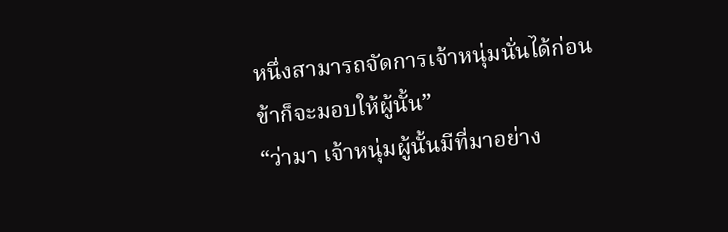หนึ่งสามารถจัดการเจ้าหนุ่มนั่นได้ก่อน ข้าก็จะมอบให้ผู้นั้น”
“ว่ามา เจ้าหนุ่มผู้นั้นมีที่มาอย่าง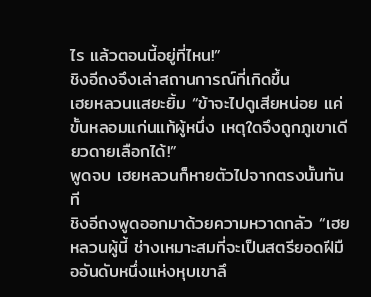ไร แล้วตอนนี้อยู่ที่ไหน!”
ชิงอีถงจึงเล่าสถานการณ์ที่เกิดขึ้น
เฮยหลวนแสยะยิ้ม “ข้าจะไปดูเสียหน่อย แค่ขั้นหลอมแก่นแท้ผู้หนึ่ง เหตุใดจึงถูกภูเขาเดียวดายเลือกได้!”
พูดจบ เฮยหลวนก็หายตัวไปจากตรงนั้นทันที
ชิงอีถงพูดออกมาด้วยความหวาดกลัว “เฮยหลวนผู้นี้ ช่างเหมาะสมที่จะเป็นสตรียอดฝีมืออันดับหนึ่งแห่งหุบเขาลึ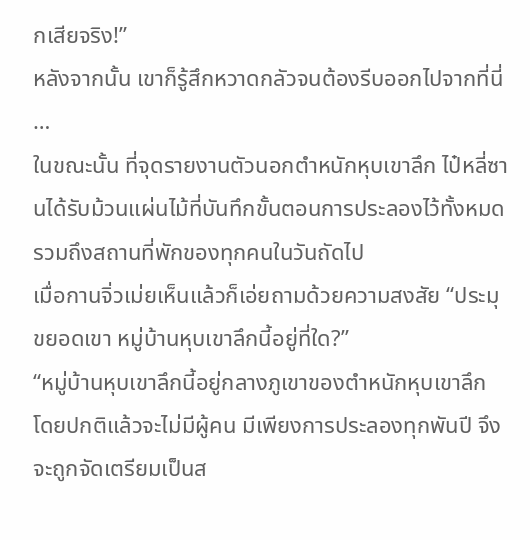กเสียจริง!”
หลังจากนั้น เขาก็รู้สึกหวาดกลัวจนต้องรีบออกไปจากที่นี่
…
ในขณะนั้น ที่จุดรายงานตัวนอกตำหนักหุบเขาลึก ไป๋หลี่ซานได้รับม้วนแผ่นไม้ที่บันทึกขั้นตอนการประลองไว้ทั้งหมด รวมถึงสถานที่พักของทุกคนในวันถัดไป
เมื่อกานจิ่วเม่ยเห็นแล้วก็เอ่ยถามด้วยความสงสัย “ประมุขยอดเขา หมู่บ้านหุบเขาลึกนี้อยู่ที่ใด?”
“หมู่บ้านหุบเขาลึกนี้อยู่กลางภูเขาของตำหนักหุบเขาลึก โดยปกติแล้วจะไม่มีผู้คน มีเพียงการประลองทุกพันปี จึงจะถูกจัดเตรียมเป็นส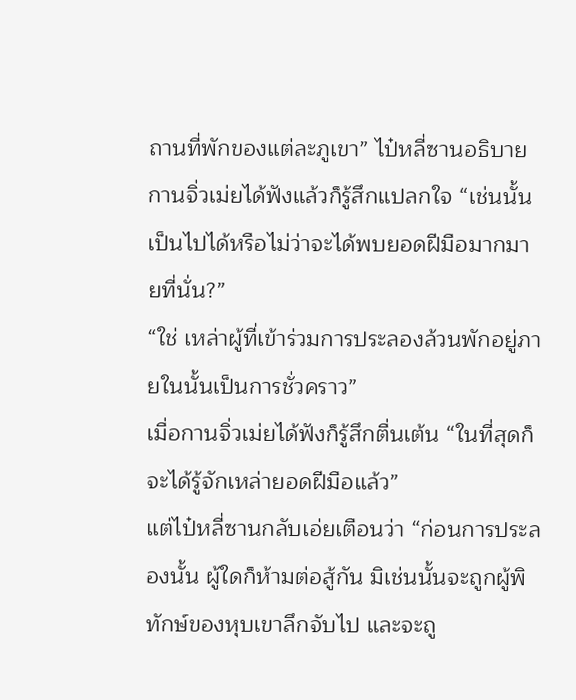ถานที่พักของแต่ละภูเขา” ไป๋หลี่ซานอธิบาย
กานจิ่วเม่ยได้ฟังแล้วก็รู้สึกแปลกใจ “เช่นนั้น เป็นไปได้หรือไม่ว่าจะได้พบยอดฝีมือมากมายที่นั่น?”
“ใช่ เหล่าผู้ที่เข้าร่วมการประลองล้วนพักอยู่ภายในนั้นเป็นการชั่วคราว”
เมื่อกานจิ่วเม่ยได้ฟังก็รู้สึกตื่นเต้น “ในที่สุดก็จะได้รู้จักเหล่ายอดฝีมือแล้ว”
แต่ไป๋หลี่ซานกลับเอ่ยเตือนว่า “ก่อนการประลองนั้น ผู้ใดก็ห้ามต่อสู้กัน มิเช่นนั้นจะถูกผู้พิทักษ์ของหุบเขาลึกจับไป และจะถู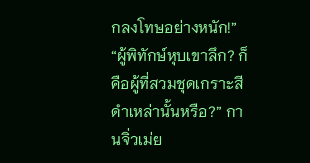กลงโทษอย่างหนัก!”
“ผู้พิทักษ์หุบเขาลึก? ก็คือผู้ที่สวมชุดเกราะสีดำเหล่านั้นหรือ?” กานจิ่วเม่ย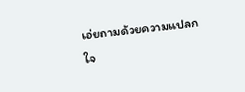เอ่ยถามด้วยความแปลกใจ